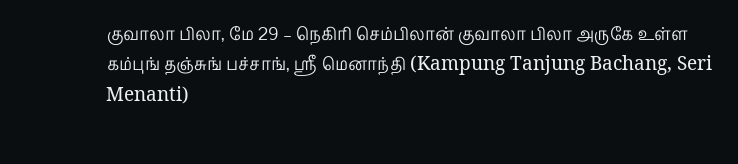குவாலா பிலா, மே 29 – நெகிரி செம்பிலான் குவாலா பிலா அருகே உள்ள கம்புங் தஞ்சுங் பச்சாங், ஸ்ரீ மெனாந்தி (Kampung Tanjung Bachang, Seri Menanti)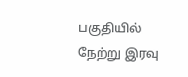பகுதியில் நேற்று இரவு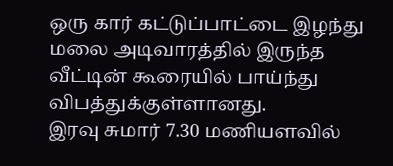ஒரு கார் கட்டுப்பாட்டை இழந்து மலை அடிவாரத்தில் இருந்த வீட்டின் கூரையில் பாய்ந்து விபத்துக்குள்ளானது.
இரவு சுமார் 7.30 மணியளவில்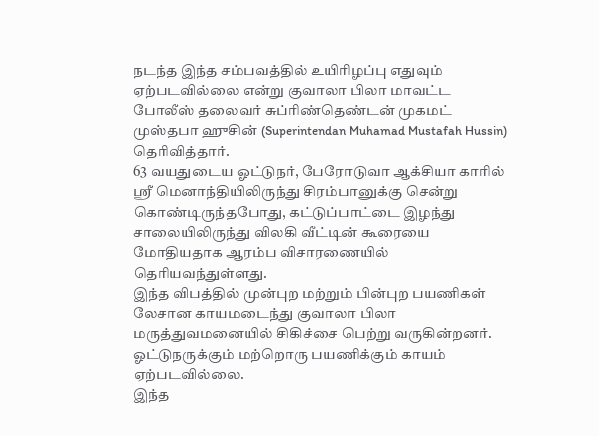நடந்த இந்த சம்பவத்தில் உயிரிழப்பு எதுவும் ஏற்படவில்லை என்று குவாலா பிலா மாவட்ட போலீஸ் தலைவர் சுப்ரிண்தெண்டன் முகமட் முஸ்தபா ஹுசின் (Superintendan Muhamad Mustafah Hussin) தெரிவித்தார்.
63 வயதுடைய ஓட்டுநர், பேரோடுவா ஆக்சியா காரில் ஸ்ரீ மெனாந்தியிலிருந்து சிரம்பானுக்கு சென்று கொண்டிருந்தபோது, கட்டுப்பாட்டை இழந்து சாலையிலிருந்து விலகி வீட்டின் கூரையை மோதியதாக ஆரம்ப விசாரணையில் தெரியவந்துள்ளது.
இந்த விபத்தில் முன்புற மற்றும் பின்புற பயணிகள் லேசான காயமடைந்து குவாலா பிலா மருத்துவமனையில் சிகிச்சை பெற்று வருகின்றனர். ஓட்டுநருக்கும் மற்றொரு பயணிக்கும் காயம் ஏற்படவில்லை.
இந்த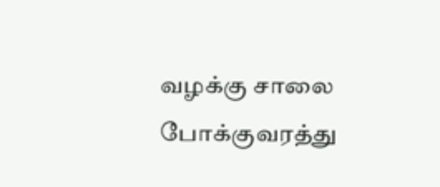வழக்கு சாலை போக்குவரத்து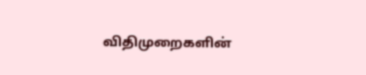விதிமுறைகளின்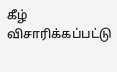கீழ் விசாரிக்கப்பட்டு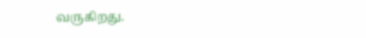வருகிறது.